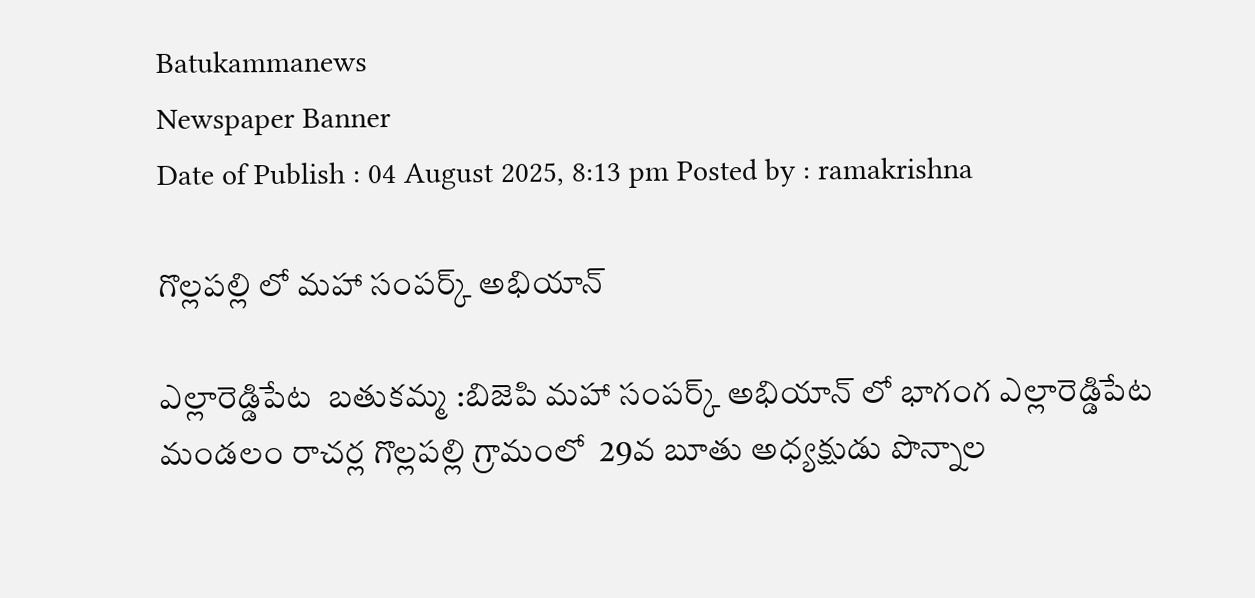Batukammanews
Newspaper Banner
Date of Publish : 04 August 2025, 8:13 pm Posted by : ramakrishna

గొల్లపల్లి లో మహా సంపర్క్ అభియాన్

ఎల్లారెడ్డిపేట  బతుకమ్మ :బిజెపి మహా సంపర్క్ అభియాన్ లో భాగంగ ఎల్లారెడ్డిపేట మండలం రాచర్ల గొల్లపల్లి గ్రామంలో  29వ బూతు అధ్యక్షుడు పొన్నాల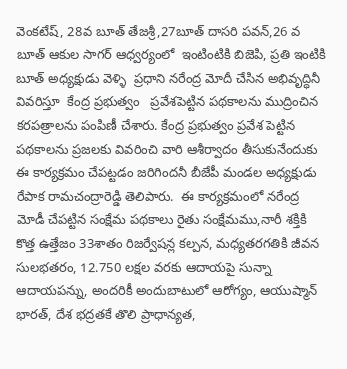వెంకటేష్, 28వ బూత్ తేజశ్రీ,27బూత్ దాసరి పవన్,26 వ బూత్ ఆకుల సాగర్ ఆధ్వర్యంలో  ఇంటింటికి బిజెపి, ప్రతి ఇంటికి బూత్ అధ్యక్షుడు వెళ్ళి  ప్రధాని నరేంద్ర మోదీ చేసిన అభివృద్ధినీ వివరిస్తూ  కేంద్ర ప్రభుత్వం   ప్రవేశపెట్టిన పథకాలను ముద్రించిన కరపత్రాలను పంపిణీ చేశారు. కేంద్ర ప్రభుత్వం ప్రవేశ పెట్టిన  పథకాలను ప్రజలకు వివరించి వారి ఆశీర్వాదం తీసుకునేందుకు ఈ కార్యక్రమం చేపట్టడం జరిగిందనీ బీజేపీ మండల అధ్యక్షుడు రేపాక రామచంద్రారెడ్డి తెలిపారు.  ఈ కార్యక్రమంలో నరేంద్ర మోడీ చేపట్టిన సంక్షేమ పథకాలు రైతు సంక్షేమము,నారీ శక్తికి కొత్త ఉత్తేజం 33శాతం రిజర్వేషన్ల కల్పన, మధ్యతరగతికి జీవన సులభతరం, 12.750 లక్షల వరకు ఆదాయపై సున్నా ఆదాయపన్ను, అందరికీ అందుబాటులో ఆరోగ్యం, ఆయుష్మాన్ భారత్, దేశ భద్రతకే తొలి ప్రాధాన్యత,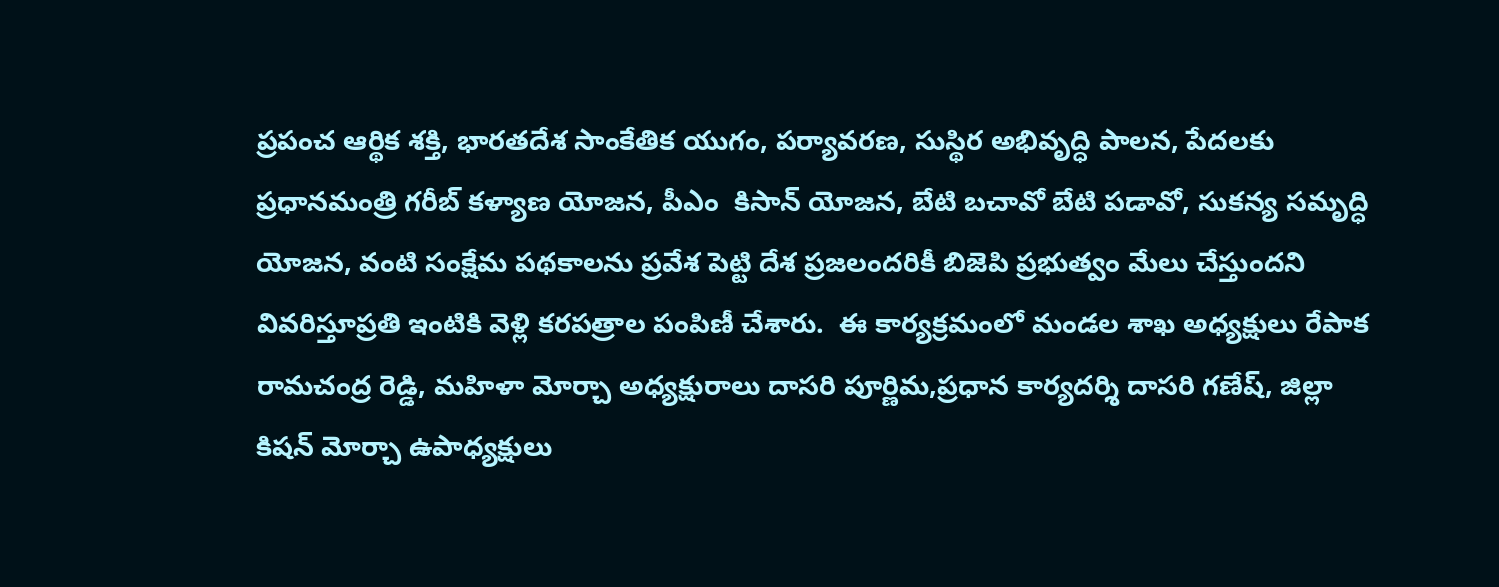ప్రపంచ ఆర్థిక శక్తి, భారతదేశ సాంకేతిక యుగం, పర్యావరణ, సుస్థిర అభివృద్ధి పాలన, పేదలకు ప్రధానమంత్రి గరీబ్ కళ్యాణ యోజన, పీఎం  కిసాన్ యోజన, బేటి బచావో బేటి పడావో, సుకన్య సమృద్ధి యోజన, వంటి సంక్షేమ పథకాలను ప్రవేశ పెట్టి దేశ ప్రజలందరికీ బిజెపి ప్రభుత్వం మేలు చేస్తుందని వివరిస్తూప్రతి ఇంటికి వెళ్లి కరపత్రాల పంపిణీ చేశారు.  ఈ కార్యక్రమంలో మండల శాఖ అధ్యక్షులు రేపాక రామచంద్ర రెడ్డి, మహిళా మోర్చా అధ్యక్షురాలు దాసరి పూర్ణిమ,ప్రధాన కార్యదర్శి దాసరి గణేష్, జిల్లా కిషన్ మోర్చా ఉపాధ్యక్షులు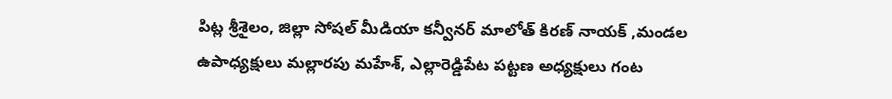పిట్ల శ్రీశైలం, జిల్లా సోషల్ మీడియా కన్వీనర్ మాలోత్ కిరణ్ నాయక్ ,మండల ఉపాధ్యక్షులు మల్లారపు మహేశ్, ఎల్లారెడ్డిపేట పట్టణ అధ్యక్షులు గంట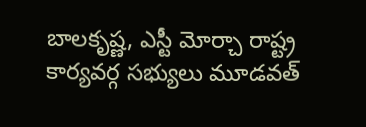బాలకృష్ణ, ఎస్టీ మోర్చా రాష్ట్ర కార్యవర్గ సభ్యులు మూడవత్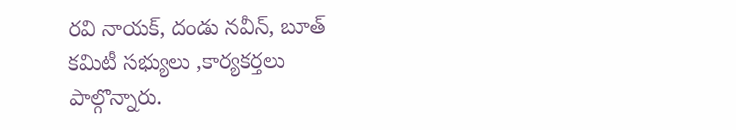రవి నాయక్, దండు నవీన్, బూత్ కమిటీ సభ్యులు ,కార్యకర్తలు పాల్గొన్నారు.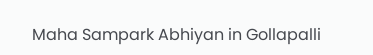Maha Sampark Abhiyan in Gollapalli